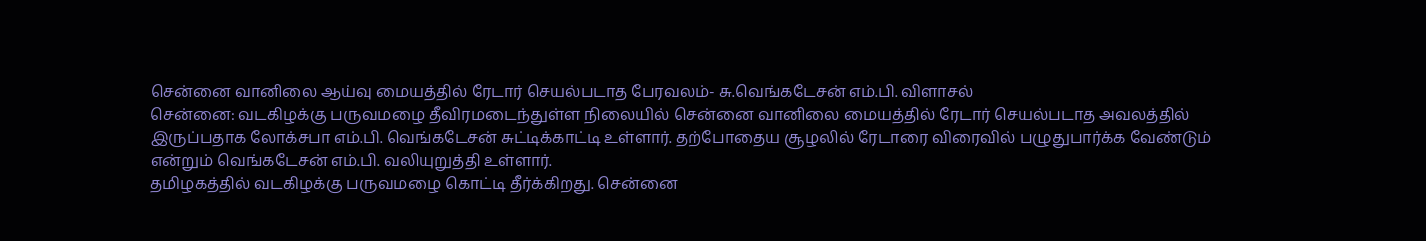சென்னை வானிலை ஆய்வு மையத்தில் ரேடார் செயல்படாத பேரவலம்- சு.வெங்கடேசன் எம்.பி. விளாசல்
சென்னை: வடகிழக்கு பருவமழை தீவிரமடைந்துள்ள நிலையில் சென்னை வானிலை மையத்தில் ரேடார் செயல்படாத அவலத்தில் இருப்பதாக லோக்சபா எம்.பி. வெங்கடேசன் சுட்டிக்காட்டி உள்ளார். தற்போதைய சூழலில் ரேடாரை விரைவில் பழுதுபார்க்க வேண்டும் என்றும் வெங்கடேசன் எம்.பி. வலியுறுத்தி உள்ளார்.
தமிழகத்தில் வடகிழக்கு பருவமழை கொட்டி தீர்க்கிறது. சென்னை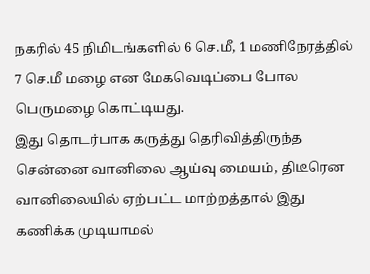நகரில் 45 நிமிடங்களில் 6 செ.மீ, 1 மணிநேரத்தில் 7 செ.மீ மழை என மேகவெடிப்பை போல பெருமழை கொட்டியது.
இது தொடர்பாக கருத்து தெரிவித்திருந்த சென்னை வானிலை ஆய்வு மையம், திடீரென வானிலையில் ஏற்பட்ட மாற்றத்தால் இது கணிக்க முடியாமல்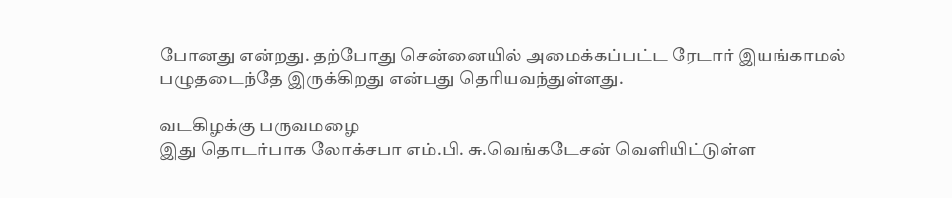போனது என்றது. தற்போது சென்னையில் அமைக்கப்பட்ட ரேடார் இயங்காமல் பழுதடைந்தே இருக்கிறது என்பது தெரியவந்துள்ளது.

வடகிழக்கு பருவமழை
இது தொடர்பாக லோக்சபா எம்.பி. சு.வெங்கடேசன் வெளியிட்டுள்ள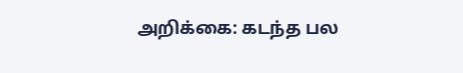அறிக்கை: கடந்த பல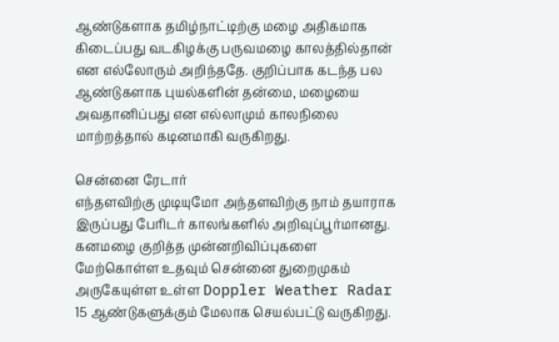ஆண்டுகளாக தமிழ்நாட்டிற்கு மழை அதிகமாக கிடைப்பது வடகிழக்கு பருவமழை காலத்தில்தான் என எல்லோரும் அறிந்ததே. குறிப்பாக கடந்த பல ஆண்டுகளாக புயல்களின் தன்மை, மழையை அவதானிப்பது என எல்லாமும் காலநிலை மாற்றத்தால் கடினமாகி வருகிறது.

சென்னை ரேடார்
எந்தளவிற்கு முடியுமோ அந்தளவிற்கு நாம் தயாராக இருப்பது பேரிடர் காலங்களில் அறிவுப்பூர்மானது. கனமழை குறித்த முன்னறிவிப்புகளை மேற்கொள்ள உதவும் சென்னை துறைமுகம் அருகேயுள்ள உள்ள Doppler Weather Radar 15 ஆண்டுகளுக்கும் மேலாக செயல்பட்டு வருகிறது.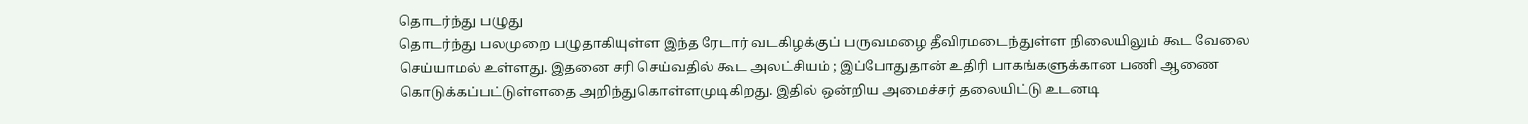தொடர்ந்து பழுது
தொடர்ந்து பலமுறை பழுதாகியுள்ள இந்த ரேடார் வடகிழக்குப் பருவமழை தீவிரமடைந்துள்ள நிலையிலும் கூட வேலை செய்யாமல் உள்ளது. இதனை சரி செய்வதில் கூட அலட்சியம் ; இப்போதுதான் உதிரி பாகங்களுக்கான பணி ஆணை கொடுக்கப்பட்டுள்ளதை அறிந்துகொள்ளமுடிகிறது. இதில் ஒன்றிய அமைச்சர் தலையிட்டு உடனடி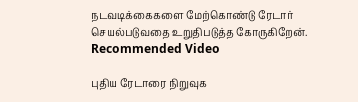நடவடிக்கைகளை மேற்கொண்டு ரேடார் செயல்படுவதை உறுதிபடுத்த கோருகிறேன்.
Recommended Video

புதிய ரேடாரை நிறுவுக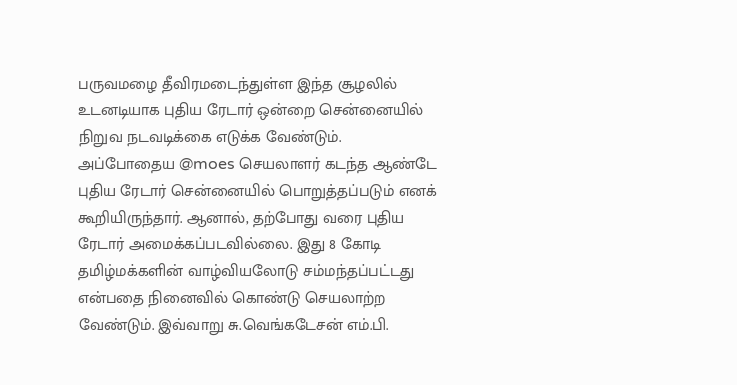பருவமழை தீவிரமடைந்துள்ள இந்த சூழலில் உடனடியாக புதிய ரேடார் ஒன்றை சென்னையில் நிறுவ நடவடிக்கை எடுக்க வேண்டும். அப்போதைய @moes செயலாளர் கடந்த ஆண்டே புதிய ரேடார் சென்னையில் பொறுத்தப்படும் எனக் கூறியிருந்தார். ஆனால், தற்போது வரை புதிய ரேடார் அமைக்கப்படவில்லை. இது 8 கோடி தமிழ்மக்களின் வாழ்வியலோடு சம்மந்தப்பட்டது என்பதை நினைவில் கொண்டு செயலாற்ற வேண்டும். இவ்வாறு சு.வெங்கடேசன் எம்.பி.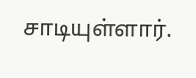சாடியுள்ளார்.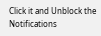Click it and Unblock the Notifications